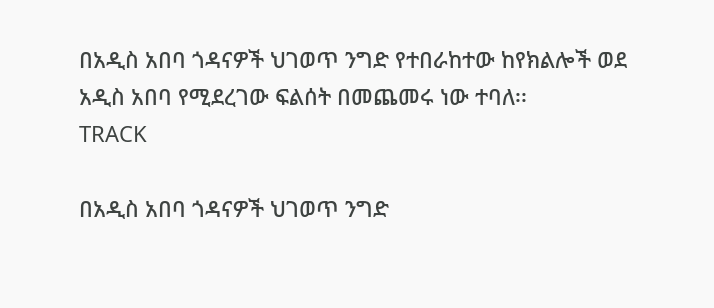በአዲስ አበባ ጎዳናዎች ህገወጥ ንግድ የተበራከተው ከየክልሎች ወደ አዲስ አበባ የሚደረገው ፍልሰት በመጨመሩ ነው ተባለ፡፡
TRACK

በአዲስ አበባ ጎዳናዎች ህገወጥ ንግድ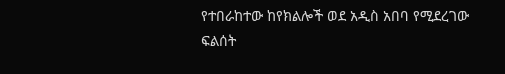የተበራከተው ከየክልሎች ወደ አዲስ አበባ የሚደረገው ፍልሰት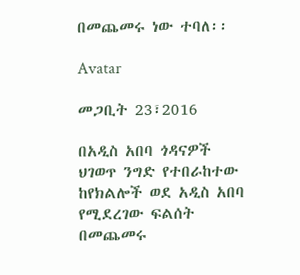በመጨመሩ ነው ተባለ፡፡

Avatar

መጋቢት 23፣2016

በአዲስ አበባ ጎዳናዎች ህገወጥ ንግድ የተበራከተው ከየክልሎች ወደ አዲስ አበባ የሚደረገው ፍልሰት በመጨመሩ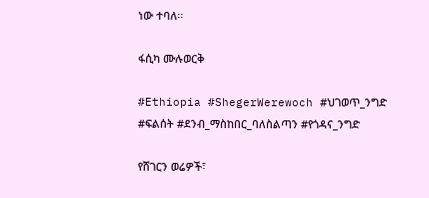ነው ተባለ፡፡

ፋሲካ ሙሉወርቅ

#Ethiopia #ShegerWerewoch #ህገወጥ_ንግድ #ፍልሰት #ደንብ_ማስከበር_ባለስልጣን #የጎዳና_ንግድ

የሸገርን ወሬዎች፣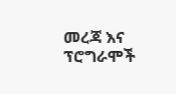መረጃ እና ፕሮግራሞች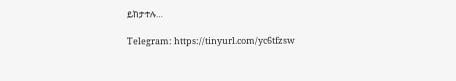ይከታተሉ…

Telegram: https://tinyurl.com/yc6tfzsw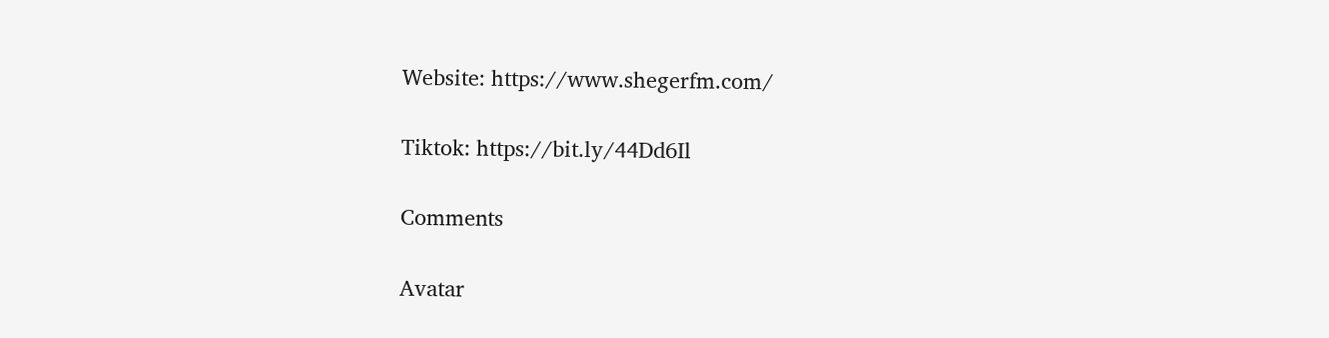Website: https://www.shegerfm.com/

Tiktok: https://bit.ly/44Dd6Il

Comments

Avatar